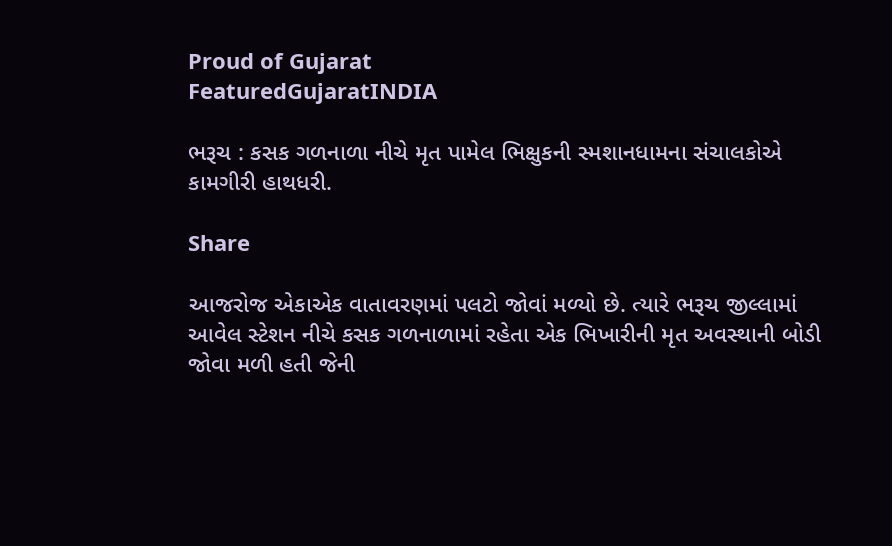Proud of Gujarat
FeaturedGujaratINDIA

ભરૂચ : કસક ગળનાળા નીચે મૃત પામેલ ભિક્ષુકની સ્મશાનધામના સંચાલકોએ કામગીરી હાથધરી.

Share

આજરોજ એકાએક વાતાવરણમાં પલટો જોવાં મળ્યો છે. ત્યારે ભરૂચ જીલ્લામાં આવેલ સ્ટેશન નીચે કસક ગળનાળામાં રહેતા એક ભિખારીની મૃત અવસ્થાની બોડી જોવા મળી હતી જેની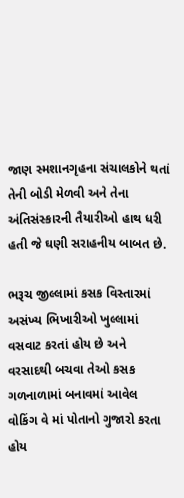જાણ સ્મશાનગૃહના સંચાલકોને થતાં તેની બોડી મેળવી અને તેના અંતિસંસ્કારની તૈયારીઓ હાથ ધરી હતી જે ઘણી સરાહનીય બાબત છે.

ભરૂચ જીલ્લામાં કસક વિસ્તારમાં અસંખ્ય ભિખારીઓ ખુલ્લામાં વસવાટ કરતાં હોય છે અને વરસાદથી બચવા તેઓ કસક ગળનાળામાં બનાવમાં આવેલ વોકિંગ વે માં પોતાનો ગુજારો કરતા હોય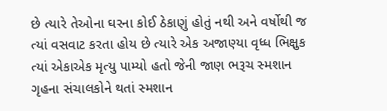છે ત્યારે તેઓના ઘરના કોઈ ઠેકાણું હોતું નથી અને વર્ષોથી જ ત્યાં વસવાટ કરતા હોય છે ત્યારે એક અજાણ્યા વૃધ્ધ ભિક્ષુક ત્યાં એકાએક મૃત્યુ પામ્યો હતો જેની જાણ ભરૂચ સ્મશાન ગૃહના સંચાલકોને થતાં સ્મશાન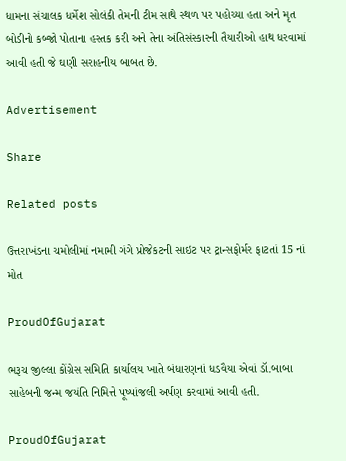ધામના સંચાલક ધર્મેશ સોલંકી તેમની ટીમ સાથે સ્થળ પર પહોચ્યા હતા અને મૃત બોડીનો કબ્જો પોતાના હસ્તક કરી અને તેના અંતિસંસ્કારની તૈયારીઓ હાથ ધરવામાં આવી હતી જે ઘણી સરાહનીય બાબત છે.

Advertisement

Share

Related posts

ઉત્તરાખંડના ચમોલીમાં નમામી ગંગે પ્રોજેકટની સાઇટ પર ટ્રાન્સફોર્મર ફાટતાં 15 નાં મોત

ProudOfGujarat

ભરૂચ જીલ્લા કોંગ્રેસ સમિતિ કાર્યાલય ખાતે બંધારણનાં ધડવૈયા એવાં ડૉ.બાબા સાહેબની જન્મ જયંતિ નિમિત્તે પૂષ્પાંજલી અર્પણ કરવામાં આવી હતી.

ProudOfGujarat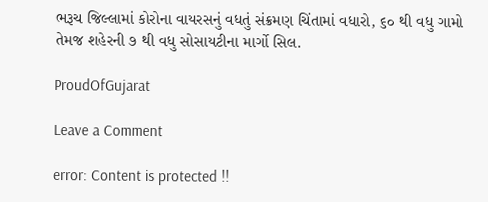ભરૂચ જિલ્લામાં કોરોના વાયરસનું વધતું સંક્રમણ ચિંતામાં વધારો, ૬૦ થી વધુ ગામો તેમજ શહેરની ૭ થી વધુ સોસાયટીના માર્ગો સિલ.

ProudOfGujarat

Leave a Comment

error: Content is protected !!